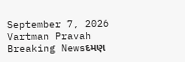September 7, 2026
Vartman Pravah
Breaking Newsદમણ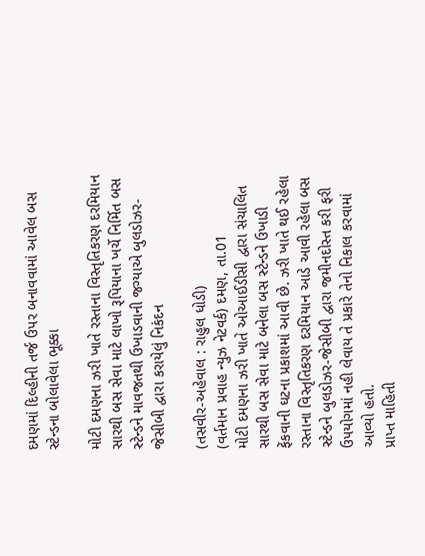દમણમાં દિલ્‍હીની તર્જ ઉપર બનાવવામાં આવેલ બસ સ્‍ટેન્‍ડના બોલાવેલા ભૂક્કા

મોટી દમણના ઝરી ખાતે રસ્‍તાના વિસ્‍તૃતિકરણ દરમિયાન સારથી બસ સેવા માટે લાખો રૂપિયાના ખર્ચે નિર્મિત બસ સ્‍ટેન્‍ડને માવજતથી ઉખાડવાની જગ્‍યાએ બુલડોઝર-જેસીબી દ્વારા કરાયેલું નિકંદન

(તસવીર-અહેવાલ : રાહુલ ધોડી)
(વર્તમાન પ્રવાહ ન્‍યુઝ નેટવર્ક) દમણ, તા.01
મોટી દમણના ઝરી ખાતે ઓઆઈડીસી દ્વારા સંચાલિત સારથી બસ સેવા માટે બનેલા બસ સ્‍ટેન્‍ડને ઉખાડી ફેંકવાની ઘટના પ્રકાશમાં આવી છે. ઝરી ખાતે થઈ રહેલા રસ્‍તાના વિસ્‍તૃતિકરણ દરમિયાન આડે આવી રહેલા બસ સ્‍ટેન્‍ડને બુલડોઝર-જેસીબી દ્વારા જમીનદોસ્‍ત કરી ફરી ઉપયોગમાં નહી લેવાય તે પ્રકારે તેનો નિકાલ કરવામાં આવ્‍યો હતો.
પ્રાપ્ત માહિતી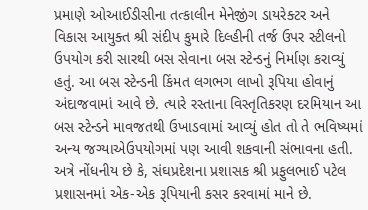પ્રમાણે ઓઆઈડીસીના તત્‍કાલીન મેનેજીંગ ડાયરેક્‍ટર અને વિકાસ આયુક્‍ત શ્રી સંદીપ કુમારે દિલ્‍હીની તર્જ ઉપર સ્‍ટીલનો ઉપયોગ કરી સારથી બસ સેવાના બસ સ્‍ટેન્‍ડનું નિર્માણ કરાવ્‍યું હતું. આ બસ સ્‍ટેન્‍ડની કિંમત લગભગ લાખો રૂપિયા હોવાનું અંદાજવામાં આવે છે. ત્‍યારે રસ્‍તાના વિસ્‍તૃતિકરણ દરમિયાન આ બસ સ્‍ટેન્‍ડને માવજતથી ઉખાડવામાં આવ્‍યું હોત તો તે ભવિષ્‍યમાં અન્‍ય જગ્‍યાએઉપયોગમાં પણ આવી શકવાની સંભાવના હતી.
અત્રે નોંધનીય છે કે, સંઘપ્રદેશના પ્રશાસક શ્રી પ્રફુલભાઈ પટેલ પ્રશાસનમાં એક-એક રૂપિયાની કસર કરવામાં માને છે.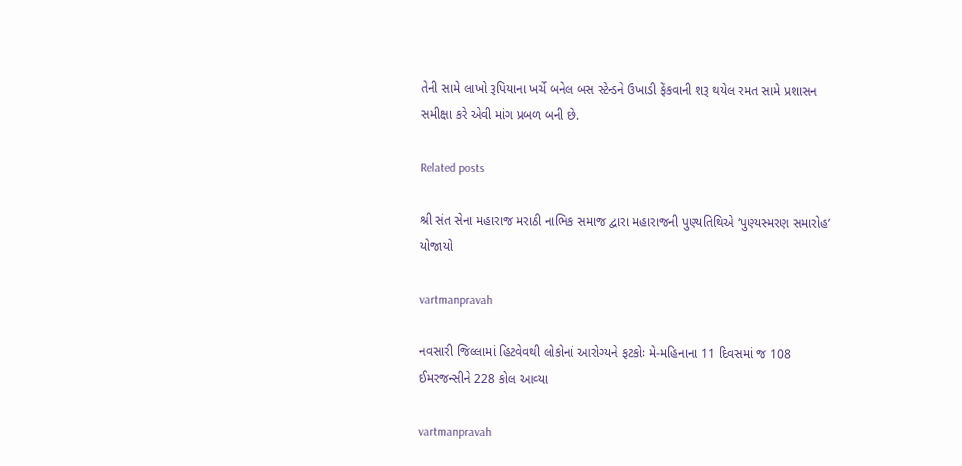તેની સામે લાખો રૂપિયાના ખર્ચે બનેલ બસ સ્‍ટેન્‍ડને ઉખાડી ફેંકવાની શરૂ થયેલ રમત સામે પ્રશાસન સમીક્ષા કરે એવી માંગ પ્રબળ બની છે.

Related posts

શ્રી સંત સેના મહારાજ મરાઠી નાભિક સમાજ દ્વારા મહારાજની પુણ્‍યતિથિએ ‘પુણ્‍યસ્‍મરણ સમારોહ’ યોજાયો

vartmanpravah

નવસારી જિલ્લામાં હિટવેવથી લોકોનાં આરોગ્‍યને ફટકોઃ મે-મહિનાના 11 દિવસમાં જ 108 ઈમરજન્‍સીને 228 કોલ આવ્‍યા

vartmanpravah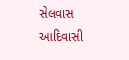સેલવાસ આદિવાસી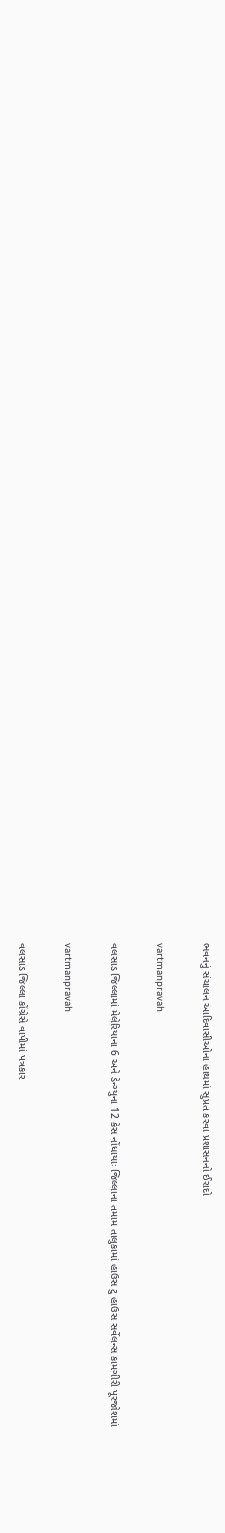ભવનનું સંચાલન આદિવાસીઓના હાથમાં સુપ્રત કરવા પ્રશાસનનો ઈરાદો

vartmanpravah

વલસાડ જિલ્લામાં મેલેરિયાના 6 અને ડેન્‍ગ્‍યુના 12 કેસ નોંધાયાઃ જિલ્લાના તમામ તાલુકામાં હાઉસ ટુ હાઉસ સર્વેલન્‍સ કામગીરી પૂરજોશમાં

vartmanpravah

વલસાડ જિલ્લા કોંગ્રેસે વાપીમાં પત્રકાર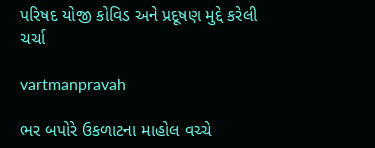પરિષદ યોજી કોવિડ અને પ્રદૂષણ મુદ્દે કરેલી ચર્ચા

vartmanpravah

ભર બપોરે ઉકળાટના માહોલ વચ્‍ચે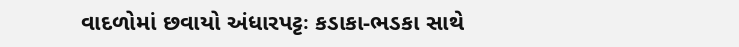વાદળોમાં છવાયો અંધારપટ્ટઃ કડાકા-ભડકા સાથે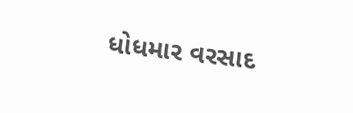ધોધમાર વરસાદ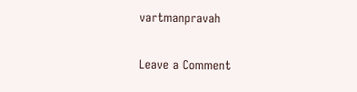vartmanpravah

Leave a Comment